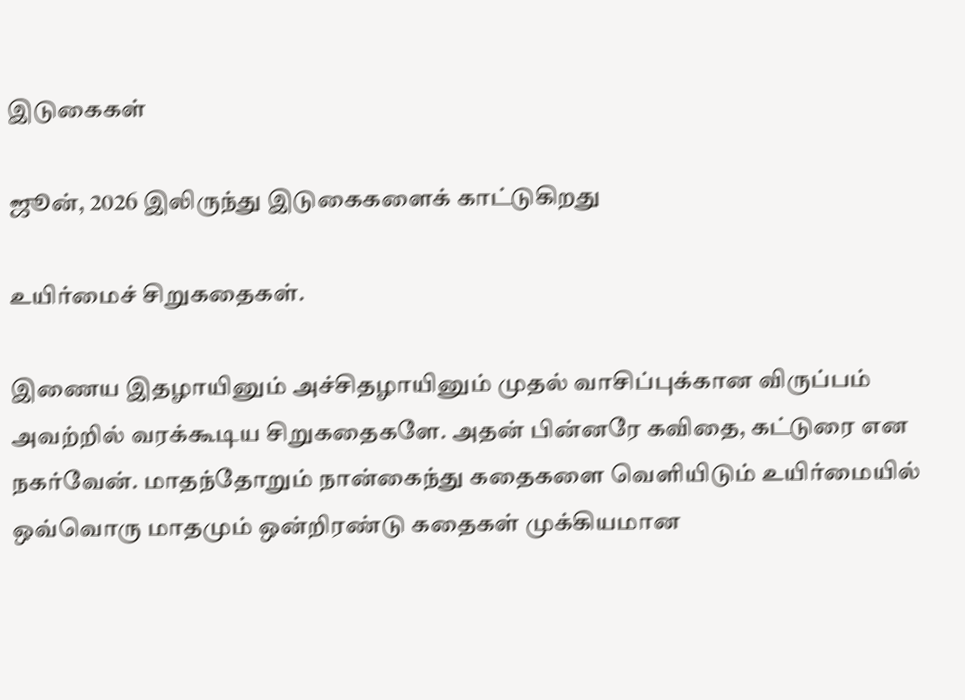இடுகைகள்

ஜூன், 2026 இலிருந்து இடுகைகளைக் காட்டுகிறது

உயிர்மைச் சிறுகதைகள்.

இணைய இதழாயினும் அச்சிதழாயினும் முதல் வாசிப்புக்கான விருப்பம் அவற்றில் வரக்கூடிய சிறுகதைகளே. அதன் பின்னரே கவிதை, கட்டுரை என நகர்வேன். மாதந்தோறும் நான்கைந்து கதைகளை வெளியிடும் உயிர்மையில் ஒவ்வொரு மாதமும் ஒன்றிரண்டு கதைகள் முக்கியமான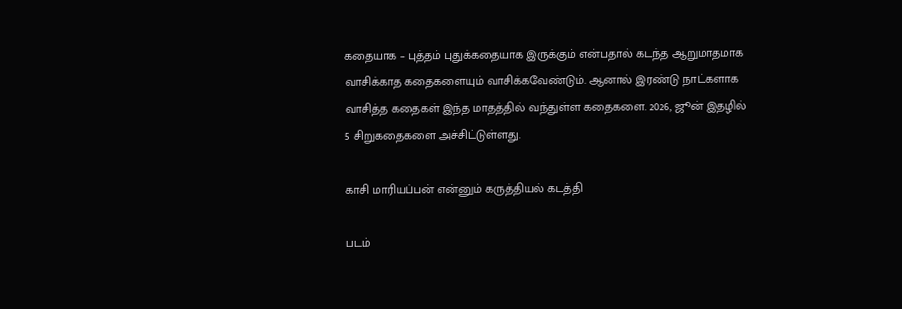கதையாக – புத்தம் புதுக்கதையாக இருக்கும் என்பதால் கடந்த ஆறுமாதமாக வாசிக்காத கதைகளையும் வாசிக்கவேண்டும். ஆனால் இரண்டு நாட்களாக வாசித்த கதைகள் இந்த மாதத்தில் வந்துள்ள கதைகளை. 2026, ஜூன் இதழில் 5 சிறுகதைகளை அச்சிட்டுள்ளது.

காசி மாரியப்பன் என்னும் கருத்தியல் கடத்தி

படம்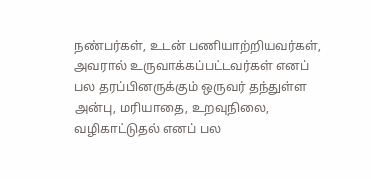நண்பர்கள், உடன் பணியாற்றியவர்கள், அவரால் உருவாக்கப்பட்டவர்கள் எனப் பல தரப்பினருக்கும் ஒருவர் தந்துள்ள அன்பு, மரியாதை, உறவுநிலை, வழிகாட்டுதல் எனப் பல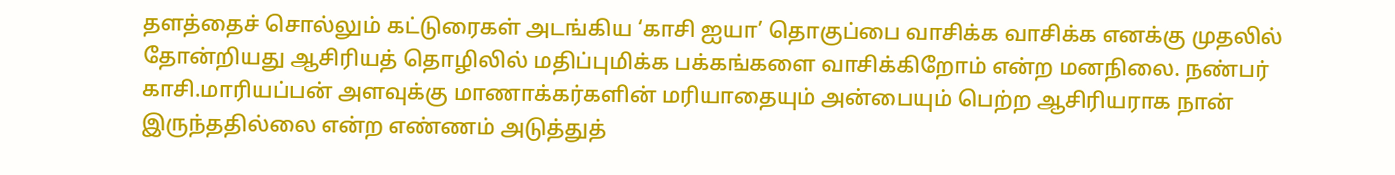தளத்தைச் சொல்லும் கட்டுரைகள் அடங்கிய ‘காசி ஐயா’ தொகுப்பை வாசிக்க வாசிக்க எனக்கு முதலில் தோன்றியது ஆசிரியத் தொழிலில் மதிப்புமிக்க பக்கங்களை வாசிக்கிறோம் என்ற மனநிலை. நண்பர் காசி.மாரியப்பன் அளவுக்கு மாணாக்கர்களின் மரியாதையும் அன்பையும் பெற்ற ஆசிரியராக நான் இருந்ததில்லை என்ற எண்ணம் அடுத்துத்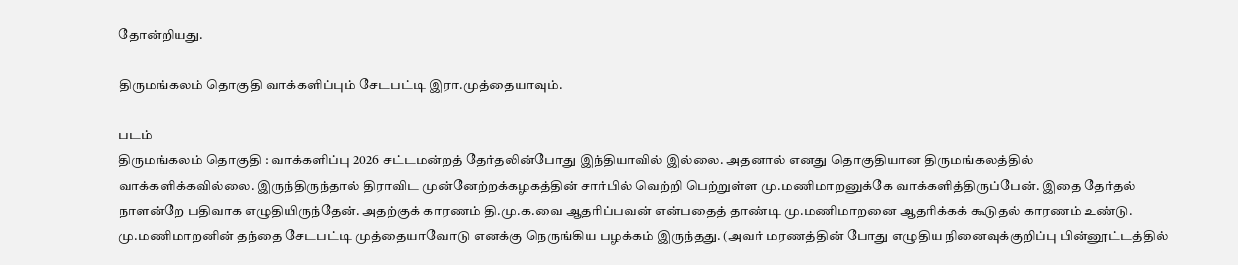தோன்றியது.

திருமங்கலம் தொகுதி வாக்களிப்பும் சேடபட்டி இரா.முத்தையாவும்.

படம்
திருமங்கலம் தொகுதி : வாக்களிப்பு 2026 சட்டமன்றத் தேர்தலின்போது இந்தியாவில் இல்லை. அதனால் எனது தொகுதியான திருமங்கலத்தில் வாக்களிக்கவில்லை. இருந்திருந்தால் திராவிட முன்னேற்றக்கழகத்தின் சார்பில் வெற்றி பெற்றுள்ள மு.மணிமாறனுக்கே வாக்களித்திருப்பேன். இதை தேர்தல் நாளன்றே பதிவாக எழுதியிருந்தேன். அதற்குக் காரணம் தி.மு.க.வை ஆதரிப்பவன் என்பதைத் தாண்டி மு.மணிமாறனை ஆதரிக்கக் கூடுதல் காரணம் உண்டு. மு.மணிமாறனின் தந்தை சேடபட்டி முத்தையாவோடு எனக்கு நெருங்கிய பழக்கம் இருந்தது. (அவர் மரணத்தின் போது எழுதிய நினைவுக்குறிப்பு பின்னூட்டத்தில்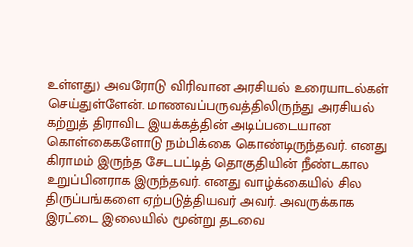உள்ளது) அவரோடு விரிவான அரசியல் உரையாடல்கள் செய்துள்ளேன். மாணவப்பருவத்திலிருந்து அரசியல் கற்றுத் திராவிட இயக்கத்தின் அடிப்படையான கொள்கைகளோடு நம்பிக்கை கொண்டிருந்தவர். எனது கிராமம் இருந்த சேடபட்டித் தொகுதியின் நீண்டகால உறுப்பினராக இருந்தவர். எனது வாழ்க்கையில் சில திருப்பங்களை ஏற்படுத்தியவர் அவர். அவருக்காக இரட்டை இலையில் மூன்று தடவை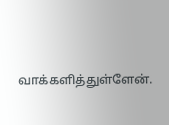வாக்களித்துள்ளேன்.